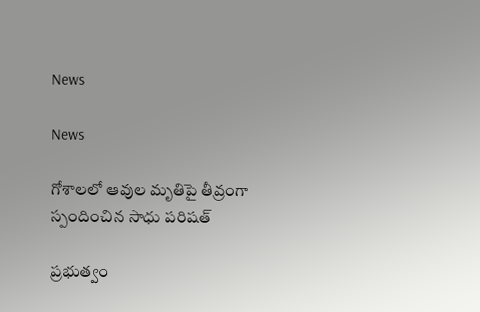News

News

గోశాలలో ఆవుల మృతిపై తీవ్రంగా స్పందించిన సాధు పరిషత్

ప్రభుత్వం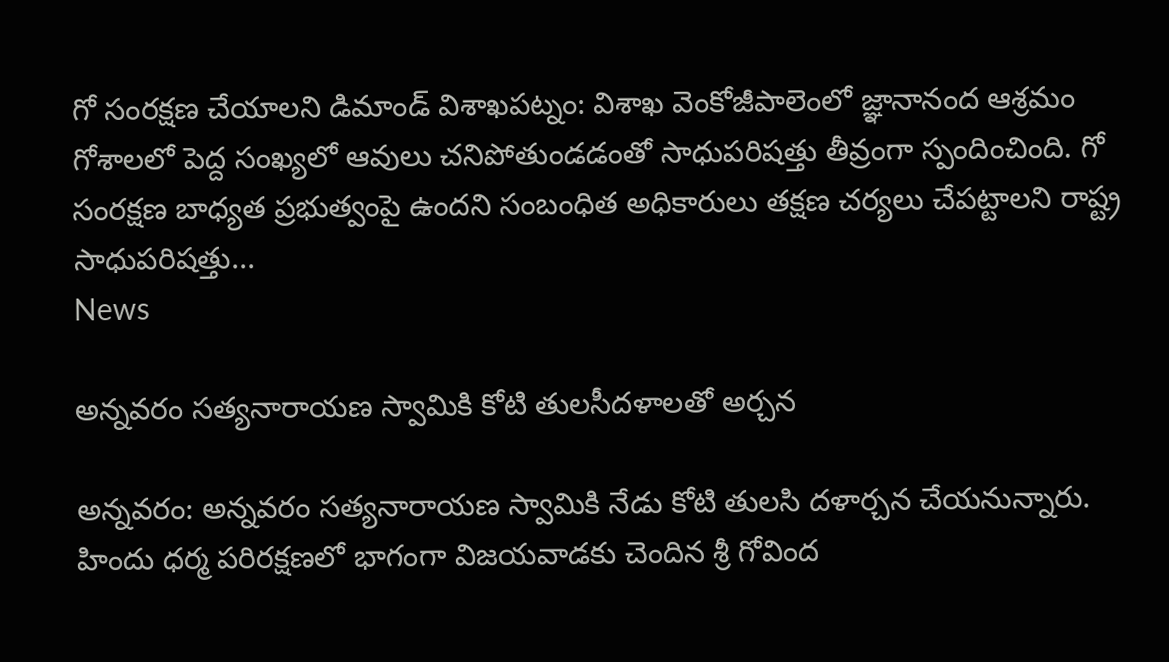గో సంరక్షణ చేయాలని డిమాండ్ విశాఖ‌ప‌ట్నం: విశాఖ వెంకోజీపాలెంలో జ్ఞానానంద ఆశ్రమం గోశాలలో పెద్ద సంఖ్యలో ఆవులు చనిపోతుండడంతో సాధుపరిషత్తు తీవ్రంగా స్పందించింది. గో సంరక్షణ బాధ్యత ప్రభుత్వంపై ఉందని సంబంధిత అధికారులు తక్షణ చర్యలు చేపట్టాలని రాష్ట్ర సాధుపరిషత్తు...
News

అన్నవరం సత్యనారాయణ స్వామికి కోటి తులసీదళాలతో అర్చన

అన్నవరం: అన్నవరం సత్యనారాయణ స్వామికి నేడు కోటి తులసి దళార్చన చేయనున్నారు. హిందు ధర్మ పరిరక్షణలో భాగంగా విజయవాడకు చెందిన శ్రీ గోవింద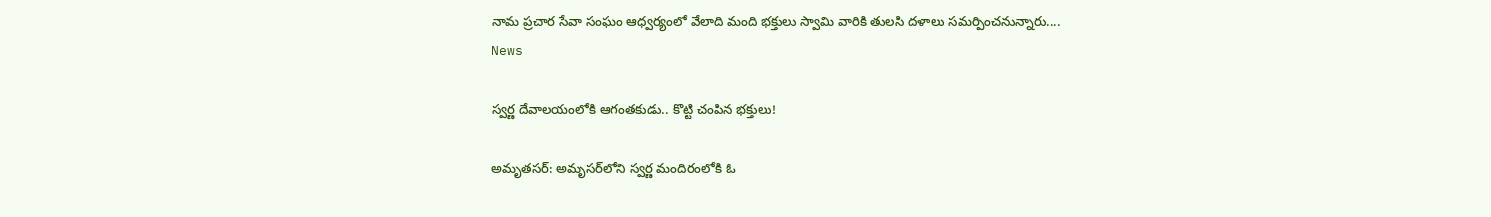నామ ప్రచార సేవా సంఘం ఆధ్వర్యంలో వేలాది మంది భక్తులు స్వామి వారికి తులసి దళాలు సమర్పించనున్నారు....
News

స్వర్ణ దేవాలయంలోకి ఆగంతకుడు.. కొట్టి చంపిన భక్తులు!

అమృత‌స‌ర్‌: అమృస‌ర్‌లోని స్వర్ణ మందిరంలోకి ఓ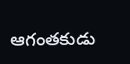ఆగంత‌కుడు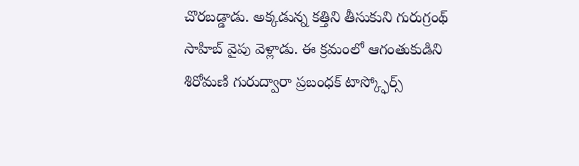చొర‌బ‌డ్డాడు. అక్కడున్న కత్తిని తీసుకుని గురుగ్రంథ్‌ సాహిబ్‌ వైపు వెళ్లాడు. ఈ క్రమంలో ఆగంతుకుడిని శిరోమణి గురుద్వారా ప్రబంధక్ టాస్క్ఫోర్స్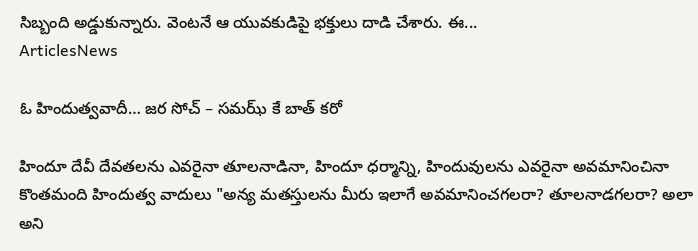సిబ్బంది అడ్డుకున్నారు. వెంటనే ఆ యువకుడిపై భక్తులు దాడి చేశారు. ఈ...
ArticlesNews

ఓ హిందుత్వవాదీ… జర సోచ్ – సమఝ్ కే బాత్ కరో

హిందూ దేవీ దేవతలను ఎవరైనా తూలనాడినా, హిందూ ధర్మాన్ని, హిందువులను ఎవరైనా అవమానించినా కొంతమంది హిందుత్వ వాదులు "అన్య మతస్తులను మీరు ఇలాగే అవమానించగలరా? తూలనాడగలరా? అలా అని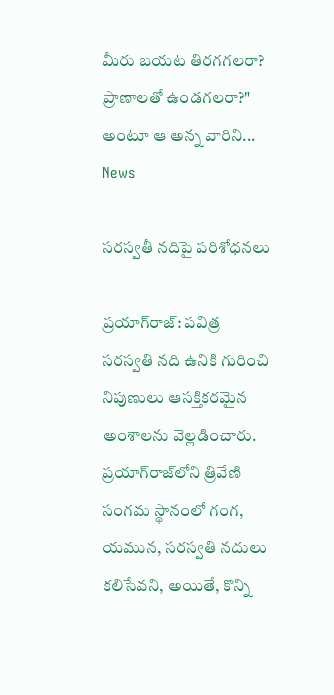మీరు బయట తిరగగలరా? ప్రాణాలతో ఉండగలరా?" అంటూ ఆ అన్న వారిని...
News

సరస్వతీ నదిపై పరిశోధనలు

ప్రయాగ్‌రాజ్‌: పవిత్ర సరస్వతి నది ఉనికి గురించి నిపుణులు ఆసక్తికరమైన అంశాలను వెల్లడించారు. ప్రయాగ్‌రాజ్‌లోని త్రివేణి సంగమ స్థానంలో గంగ, యమున, సరస్వతి నదులు కలిసేవని, అయితే, కొన్ని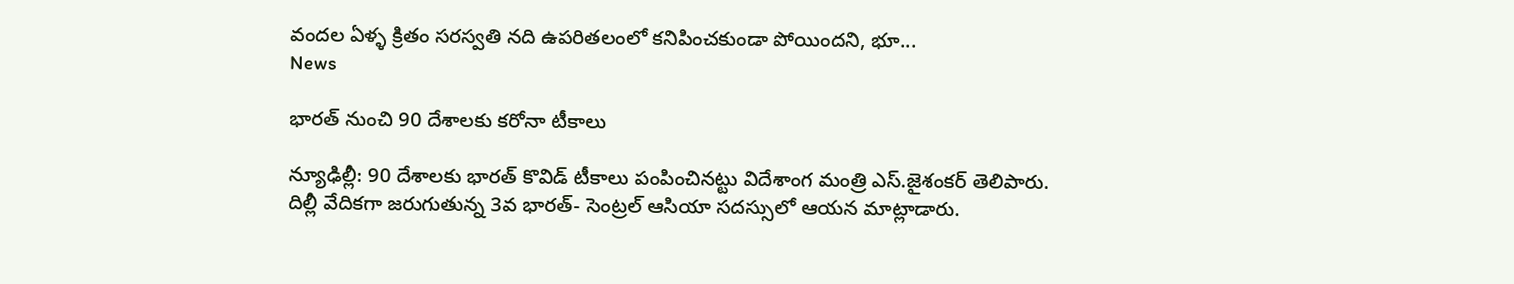వందల ఏళ్ళ‌ క్రితం సరస్వతి నది ఉపరితలంలో కనిపించకుండా పోయిందని, భూ...
News

భారత్ నుంచి 90 దేశాలకు కరోనా టీకాలు

న్యూఢిల్లీ: 90 దేశాలకు భారత్ కొవిడ్ టీకాలు పంపించినట్టు విదేశాంగ మంత్రి ఎస్.జైశంకర్ తెలిపారు. దిల్లీ వేదికగా జరుగుతున్న 3వ భారత్- సెంట్రల్ ఆసియా సదస్సులో ఆయన మాట్లాడారు.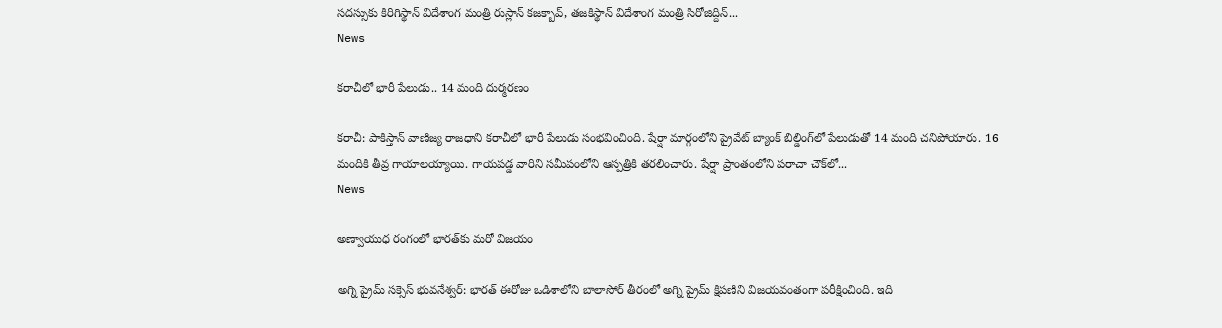సదస్సుకు కిరిగిస్థాన్ విదేశాంగ మంత్రి రుస్లాన్ కజక్బావ్, తజకిస్థాన్ విదేశాంగ మంత్రి సిరోజిద్దిన్...
News

కరాచీలో భారీ పేలుడు.. 14 మంది దుర్మరణం

క‌రాచీ: పాకిస్తాన్‌ వాణిజ్య రాజధాని కరాచీలో భారీ పేలుడు సంభవించింది. షేర్షా మార్గంలోని ప్రైవేట్‌ బ్యాంక్‌ బిల్డింగ్‌లో పేలుడుతో 14 మంది చనిపోయారు. 16 మందికి తీవ్ర గాయాలయ్యాయి. గాయపడ్డ వారిని సమీపంలోని ఆస్పత్రికి తరలించారు. షేర్షా ప్రాంతంలోని పరాచా చౌక్‌లో...
News

అణ్వాయుధ రంగంలో భార‌త్‌కు మరో విజయం

అగ్ని ప్రైమ్ సక్సెస్ భువ‌నేశ్వ‌ర్‌: భారత్ ఈరోజు ఒడిశాలోని బాలాసోర్ తీరంలో అగ్ని ప్రైమ్ క్షిపణిని విజయవంతంగా పరీక్షించింది. ఇది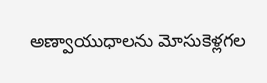అణ్వాయుధాలను మోసుకెళ్లగల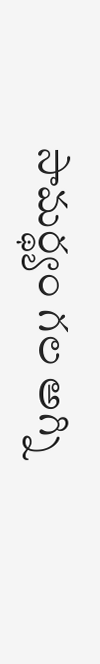సామర్థ్యం గల అగ్ని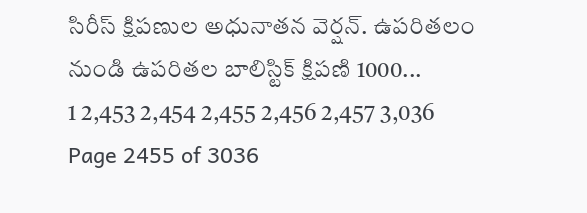సిరీస్ క్షిపణుల అధునాతన వెర్షన్. ఉపరితలం నుండి ఉపరితల బాలిస్టిక్ క్షిపణి 1000...
1 2,453 2,454 2,455 2,456 2,457 3,036
Page 2455 of 3036